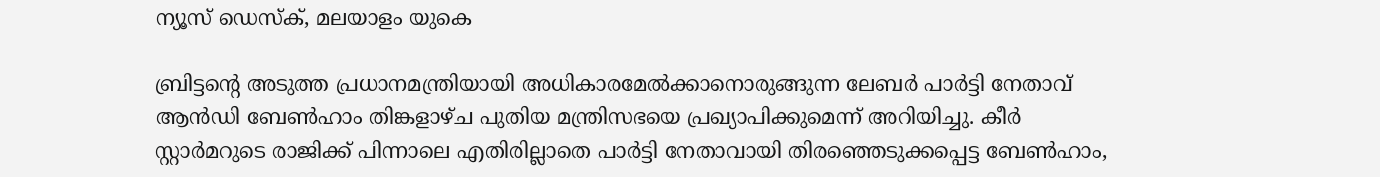ന്യൂസ് ഡെസ്ക്, മലയാളം യുകെ

ബ്രിട്ടന്റെ അടുത്ത പ്രധാനമന്ത്രിയായി അധികാരമേൽക്കാനൊരുങ്ങുന്ന ലേബർ പാർട്ടി നേതാവ് ആൻഡി ബേൺഹാം തിങ്കളാഴ്ച പുതിയ മന്ത്രിസഭയെ പ്രഖ്യാപിക്കുമെന്ന് അറിയിച്ചു. കീർ സ്റ്റാർമറുടെ രാജിക്ക് പിന്നാലെ എതിരില്ലാതെ പാർട്ടി നേതാവായി തിരഞ്ഞെടുക്കപ്പെട്ട ബേൺഹാം,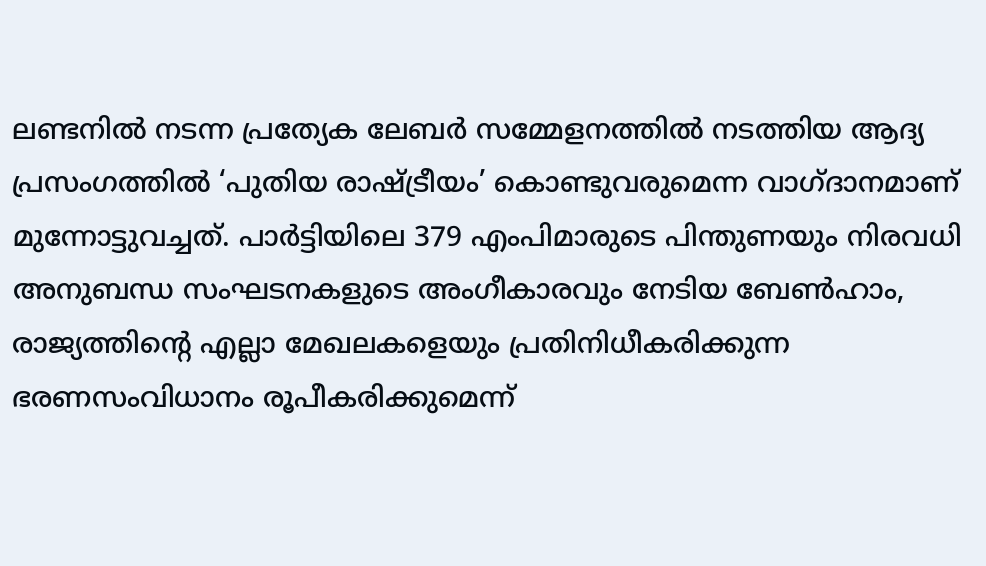ലണ്ടനിൽ നടന്ന പ്രത്യേക ലേബർ സമ്മേളനത്തിൽ നടത്തിയ ആദ്യ പ്രസംഗത്തിൽ ‘പുതിയ രാഷ്ട്രീയം’ കൊണ്ടുവരുമെന്ന വാഗ്ദാനമാണ് മുന്നോട്ടുവച്ചത്. പാർട്ടിയിലെ 379 എംപിമാരുടെ പിന്തുണയും നിരവധി അനുബന്ധ സംഘടനകളുടെ അംഗീകാരവും നേടിയ ബേൺഹാം, രാജ്യത്തിന്റെ എല്ലാ മേഖലകളെയും പ്രതിനിധീകരിക്കുന്ന ഭരണസംവിധാനം രൂപീകരിക്കുമെന്ന്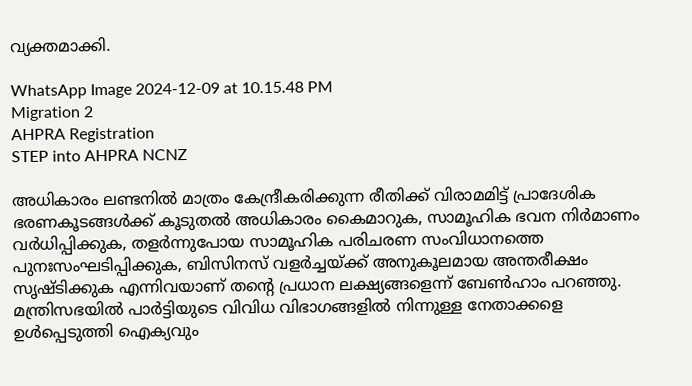വ്യക്തമാക്കി.

WhatsApp Image 2024-12-09 at 10.15.48 PM
Migration 2
AHPRA Registration
STEP into AHPRA NCNZ

അധികാരം ലണ്ടനിൽ മാത്രം കേന്ദ്രീകരിക്കുന്ന രീതിക്ക് വിരാമമിട്ട് പ്രാദേശിക ഭരണകൂടങ്ങൾക്ക് കൂടുതൽ അധികാരം കൈമാറുക, സാമൂഹിക ഭവന നിർമാണം വർധിപ്പിക്കുക, തളർന്നുപോയ സാമൂഹിക പരിചരണ സംവിധാനത്തെ പുനഃസംഘടിപ്പിക്കുക, ബിസിനസ് വളർച്ചയ്ക്ക് അനുകൂലമായ അന്തരീക്ഷം സൃഷ്ടിക്കുക എന്നിവയാണ് തന്റെ പ്രധാന ലക്ഷ്യങ്ങളെന്ന് ബേൺഹാം പറഞ്ഞു. മന്ത്രിസഭയിൽ പാർട്ടിയുടെ വിവിധ വിഭാഗങ്ങളിൽ നിന്നുള്ള നേതാക്കളെ ഉൾപ്പെടുത്തി ഐക്യവും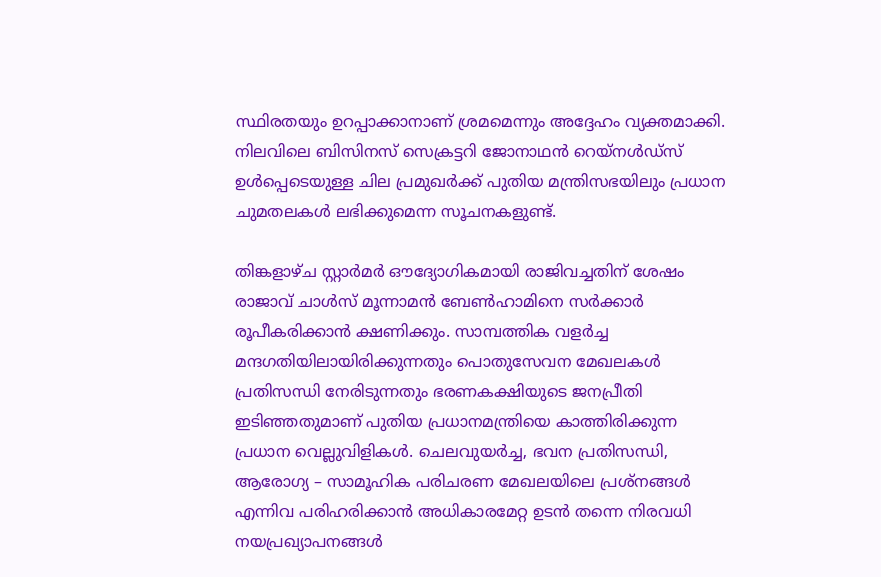സ്ഥിരതയും ഉറപ്പാക്കാനാണ് ശ്രമമെന്നും അദ്ദേഹം വ്യക്തമാക്കി. നിലവിലെ ബിസിനസ് സെക്രട്ടറി ജോനാഥൻ റെയ്നൾഡ്സ് ഉൾപ്പെടെയുള്ള ചില പ്രമുഖർക്ക് പുതിയ മന്ത്രിസഭയിലും പ്രധാന ചുമതലകൾ ലഭിക്കുമെന്ന സൂചനകളുണ്ട്.

തിങ്കളാഴ്ച സ്റ്റാർമർ ഔദ്യോഗികമായി രാജിവച്ചതിന് ശേഷം രാജാവ് ചാൾസ് മൂന്നാമൻ ബേൺഹാമിനെ സർക്കാർ രൂപീകരിക്കാൻ ക്ഷണിക്കും. സാമ്പത്തിക വളർച്ച മന്ദഗതിയിലായിരിക്കുന്നതും പൊതുസേവന മേഖലകൾ പ്രതിസന്ധി നേരിടുന്നതും ഭരണകക്ഷിയുടെ ജനപ്രീതി ഇടിഞ്ഞതുമാണ് പുതിയ പ്രധാനമന്ത്രിയെ കാത്തിരിക്കുന്ന പ്രധാന വെല്ലുവിളികൾ. ചെലവുയർച്ച, ഭവന പ്രതിസന്ധി, ആരോഗ്യ – സാമൂഹിക പരിചരണ മേഖലയിലെ പ്രശ്നങ്ങൾ എന്നിവ പരിഹരിക്കാൻ അധികാരമേറ്റ ഉടൻ തന്നെ നിരവധി നയപ്രഖ്യാപനങ്ങൾ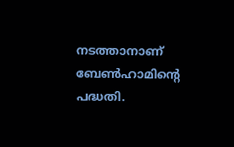നടത്താനാണ് ബേൺഹാമിന്റെ പദ്ധതി.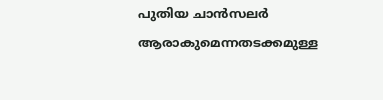പുതിയ ചാൻസലർ ആരാകുമെന്നതടക്കമുള്ള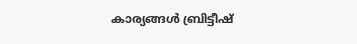കാര്യങ്ങൾ ബ്രിട്ടീഷ്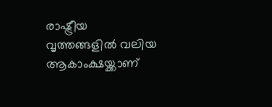രാഷ്ട്രീയ വൃത്തങ്ങളിൽ വലിയ ആകാംക്ഷയ്ക്കാണ്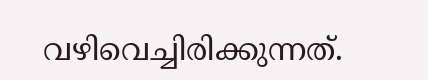വഴിവെച്ചിരിക്കുന്നത്.